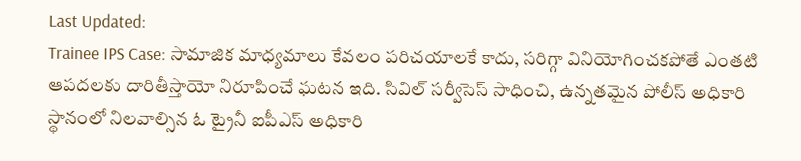Last Updated:
Trainee IPS Case: సామాజిక మాధ్యమాలు కేవలం పరిచయాలకే కాదు, సరిగ్గా వినియోగించకపోతే ఎంతటి ఆపదలకు దారితీస్తాయో నిరూపించే ఘటన ఇది. సివిల్ సర్వీసెస్ సాధించి, ఉన్నతమైన పోలీస్ అధికారి స్థానంలో నిలవాల్సిన ఓ ట్రైనీ ఐపీఎస్ అధికారి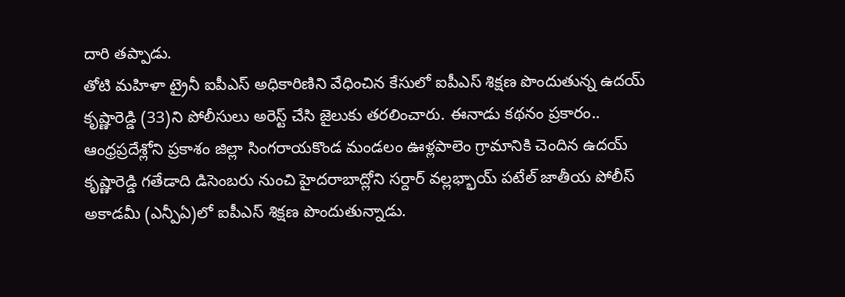దారి తప్పాడు.
తోటి మహిళా ట్రైనీ ఐపీఎస్ అధికారిణిని వేధించిన కేసులో ఐపీఎస్ శిక్షణ పొందుతున్న ఉదయ్ కృష్ణారెడ్డి (33)ని పోలీసులు అరెస్ట్ చేసి జైలుకు తరలించారు. ఈనాడు కథనం ప్రకారం.. ఆంధ్రప్రదేశ్లోని ప్రకాశం జిల్లా సింగరాయకొండ మండలం ఊళ్లపాలెం గ్రామానికి చెందిన ఉదయ్ కృష్ణారెడ్డి గతేడాది డిసెంబరు నుంచి హైదరాబాద్లోని సర్దార్ వల్లభ్భాయ్ పటేల్ జాతీయ పోలీస్ అకాడమీ (ఎన్పీఏ)లో ఐపీఎస్ శిక్షణ పొందుతున్నాడు.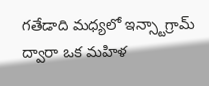గతేడాది మధ్యలో ఇన్స్టాగ్రామ్ ద్వారా ఒక మహిళ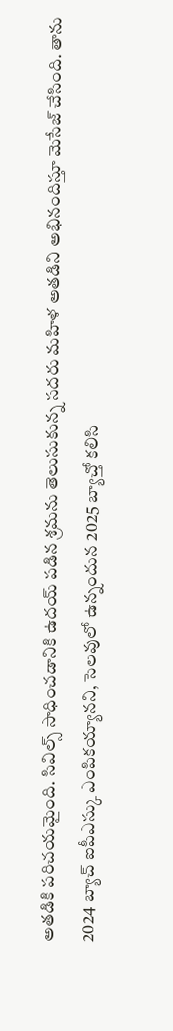అతడికి పరిచయమైంది. సివిల్స్ సాధించడానికి ఉదయ్ పడిన శ్రమను తెలుసుకున్న సదరు మహిళ అతడిని అభినందిస్తూ మెసేజ్ చేసింది. తాను 2024 బ్యాచ్ ఐపీఎస్కు ఎంపికయ్యానని, సెలవులో ఉన్నందున 2025 బ్యాచ్తో కలిసి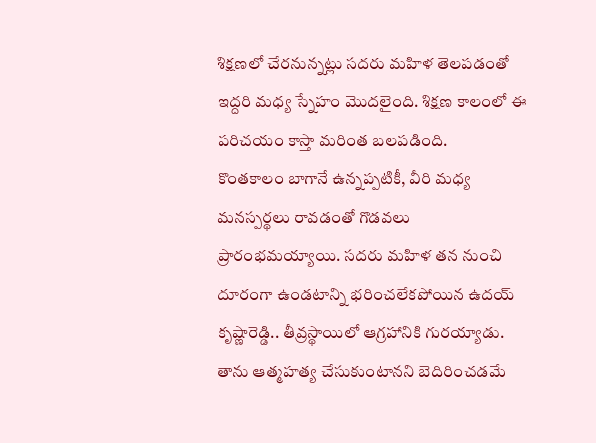శిక్షణలో చేరనున్నట్లు సదరు మహిళ తెలపడంతో ఇద్దరి మధ్య స్నేహం మొదలైంది. శిక్షణ కాలంలో ఈ పరిచయం కాస్తా మరింత బలపడింది.
కొంతకాలం బాగానే ఉన్నప్పటికీ, వీరి మధ్య మనస్పర్థలు రావడంతో గొడవలు ప్రారంభమయ్యాయి. సదరు మహిళ తన నుంచి దూరంగా ఉండటాన్ని భరించలేకపోయిన ఉదయ్ కృష్ణారెడ్డి.. తీవ్రస్థాయిలో ఆగ్రహానికి గురయ్యాడు. తాను ఆత్మహత్య చేసుకుంటానని బెదిరించడమే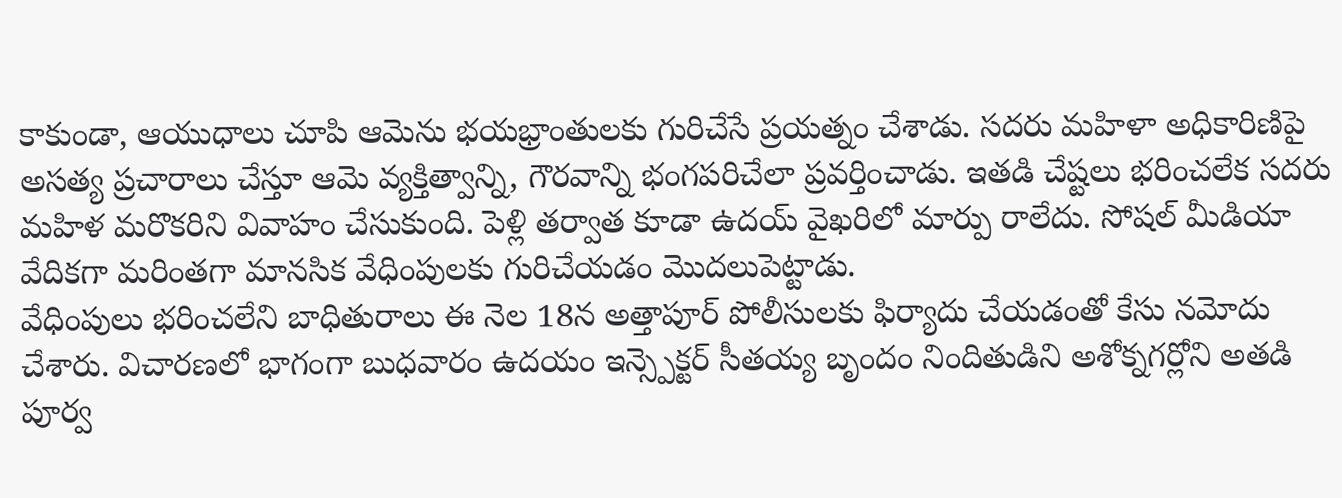కాకుండా, ఆయుధాలు చూపి ఆమెను భయభ్రాంతులకు గురిచేసే ప్రయత్నం చేశాడు. సదరు మహిళా అధికారిణిపై అసత్య ప్రచారాలు చేస్తూ ఆమె వ్యక్తిత్వాన్ని, గౌరవాన్ని భంగపరిచేలా ప్రవర్తించాడు. ఇతడి చేష్టలు భరించలేక సదరు మహిళ మరొకరిని వివాహం చేసుకుంది. పెళ్లి తర్వాత కూడా ఉదయ్ వైఖరిలో మార్పు రాలేదు. సోషల్ మీడియా వేదికగా మరింతగా మానసిక వేధింపులకు గురిచేయడం మొదలుపెట్టాడు.
వేధింపులు భరించలేని బాధితురాలు ఈ నెల 18న అత్తాపూర్ పోలీసులకు ఫిర్యాదు చేయడంతో కేసు నమోదు చేశారు. విచారణలో భాగంగా బుధవారం ఉదయం ఇన్స్పెక్టర్ సీతయ్య బృందం నిందితుడిని అశోక్నగర్లోని అతడి పూర్వ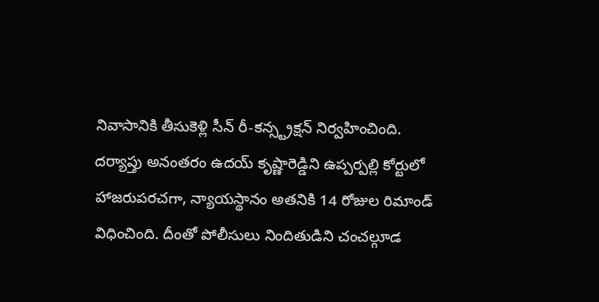నివాసానికి తీసుకెళ్లి సీన్ రీ-కన్స్ట్రక్షన్ నిర్వహించింది.
దర్యాప్తు అనంతరం ఉదయ్ కృష్ణారెడ్డిని ఉప్పర్పల్లి కోర్టులో హాజరుపరచగా, న్యాయస్థానం అతనికి 14 రోజుల రిమాండ్ విధించింది. దీంతో పోలీసులు నిందితుడిని చంచల్గూడ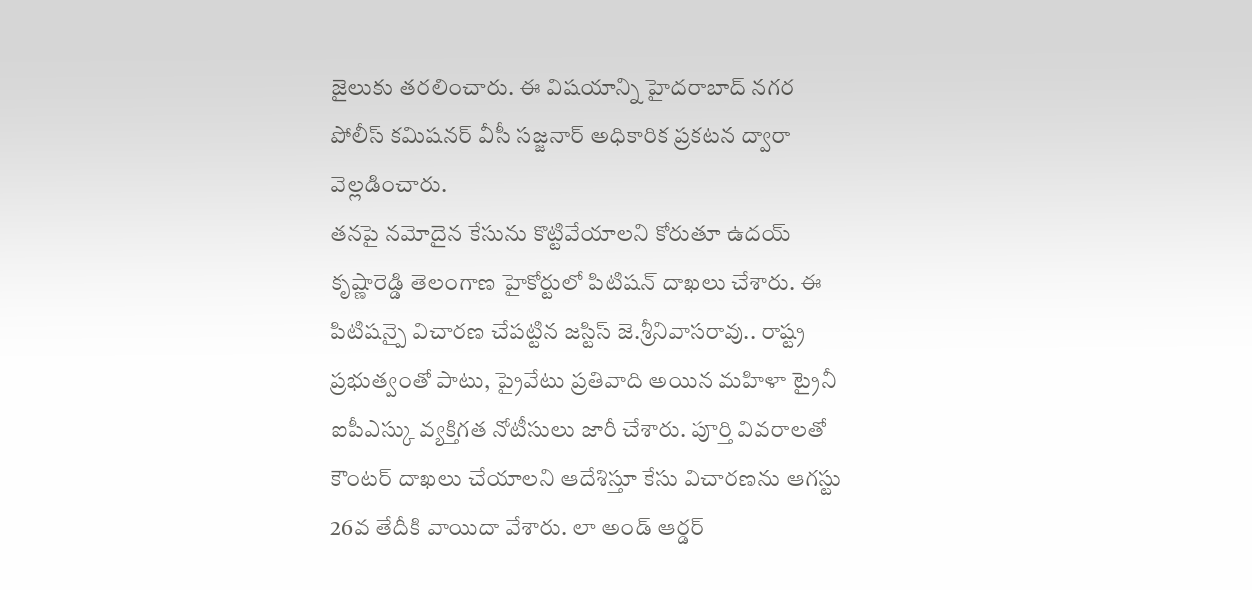జైలుకు తరలించారు. ఈ విషయాన్ని హైదరాబాద్ నగర పోలీస్ కమిషనర్ వీసీ సజ్జనార్ అధికారిక ప్రకటన ద్వారా వెల్లడించారు.
తనపై నమోదైన కేసును కొట్టివేయాలని కోరుతూ ఉదయ్ కృష్ణారెడ్డి తెలంగాణ హైకోర్టులో పిటిషన్ దాఖలు చేశారు. ఈ పిటిషన్పై విచారణ చేపట్టిన జస్టిస్ జె.శ్రీనివాసరావు.. రాష్ట్ర ప్రభుత్వంతో పాటు, ప్రైవేటు ప్రతివాది అయిన మహిళా ట్రైనీ ఐపీఎస్కు వ్యక్తిగత నోటీసులు జారీ చేశారు. పూర్తి వివరాలతో కౌంటర్ దాఖలు చేయాలని ఆదేశిస్తూ కేసు విచారణను ఆగస్టు 26వ తేదీకి వాయిదా వేశారు. లా అండ్ ఆర్డర్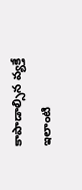కాపాడాల్సిన వ్యక్తే ఇలాంటి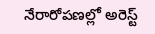నేరారోపణల్లో అరెస్ట్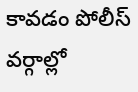కావడం పోలీస్ వర్గాల్లో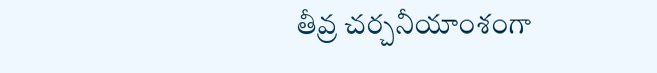తీవ్ర చర్చనీయాంశంగా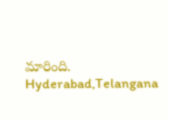మారింది.
Hyderabad,Telangana